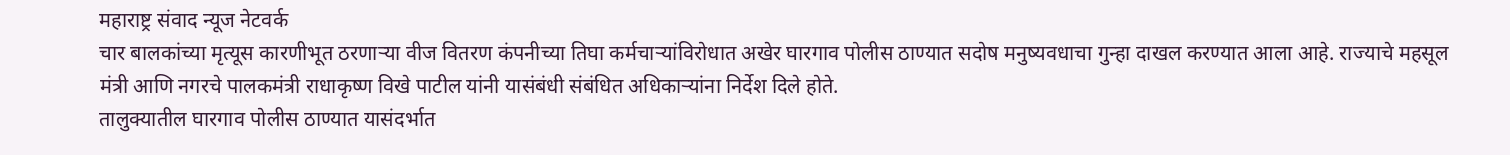महाराष्ट्र संवाद न्यूज नेटवर्क
चार बालकांच्या मृत्यूस कारणीभूत ठरणाऱ्या वीज वितरण कंपनीच्या तिघा कर्मचाऱ्यांविरोधात अखेर घारगाव पोलीस ठाण्यात सदोष मनुष्यवधाचा गुन्हा दाखल करण्यात आला आहे. राज्याचे महसूल मंत्री आणि नगरचे पालकमंत्री राधाकृष्ण विखे पाटील यांनी यासंबंधी संबंधित अधिकाऱ्यांना निर्देश दिले होते.
तालुक्यातील घारगाव पोलीस ठाण्यात यासंदर्भात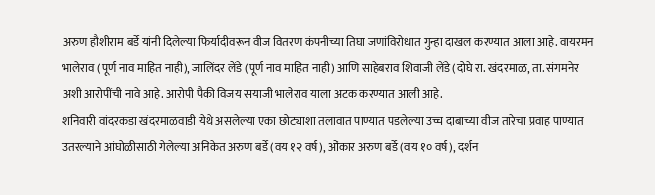अरुण हौशीराम बर्डे यांनी दिलेल्या फिर्यादीवरून वीज वितरण कंपनीच्या तिघा जणांविरोधात गुन्हा दाखल करण्यात आला आहे. वायरमन भालेराव (पूर्ण नाव माहित नाही), जालिंदर लेंडे (पूर्ण नाव माहित नाही) आणि साहेबराव शिवाजी लेंडे (दोघे रा. खंदरमाळ, ता. संगमनेर अशी आरोपींची नावे आहे. आरोपी पैकी विजय सयाजी भालेराव याला अटक करण्यात आली आहे.
शनिवारी वांदरकडा खंदरमाळवाडी येथे असलेल्या एका छोट्याशा तलावात पाण्यात पडलेल्या उच्च दाबाच्या वीज तारेचा प्रवाह पाण्यात उतरल्याने आंघोळीसाठी गेलेल्या अनिकेत अरुण बर्डे (वय १२ वर्ष), ओंकार अरुण बर्डे (वय १० वर्ष), दर्शन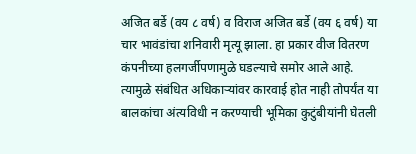अजित बर्डे (वय ८ वर्ष) व विराज अजित बर्डे (वय ६ वर्ष) या चार भावंडांचा शनिवारी मृत्यू झाला. हा प्रकार वीज वितरण कंपनीच्या हलगर्जीपणामुळे घडल्याचे समोर आले आहे. त्यामुळे संबंधित अधिकाऱ्यांवर कारवाई होत नाही तोपर्यंत या बालकांचा अंत्यविधी न करण्याची भूमिका कुटुंबीयांनी घेतली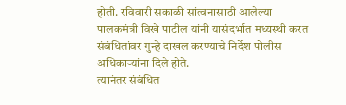होती. रविवारी सकाळी सांत्वनासाठी आलेल्या पालकमंत्री विखे पाटील यांनी यासंदर्भात मध्यस्थी करत संबंधितांवर गुन्हे दाखल करण्याचे निर्देश पोलीस अधिकाऱ्यांना दिले होते.
त्यानंतर संबंधित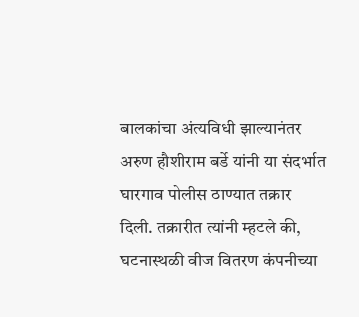बालकांचा अंत्यविधी झाल्यानंतर अरुण हौशीराम बर्डे यांनी या संदर्भात घारगाव पोलीस ठाण्यात तक्रार दिली. तक्रारीत त्यांनी म्हटले की, घटनास्थळी वीज वितरण कंपनीच्या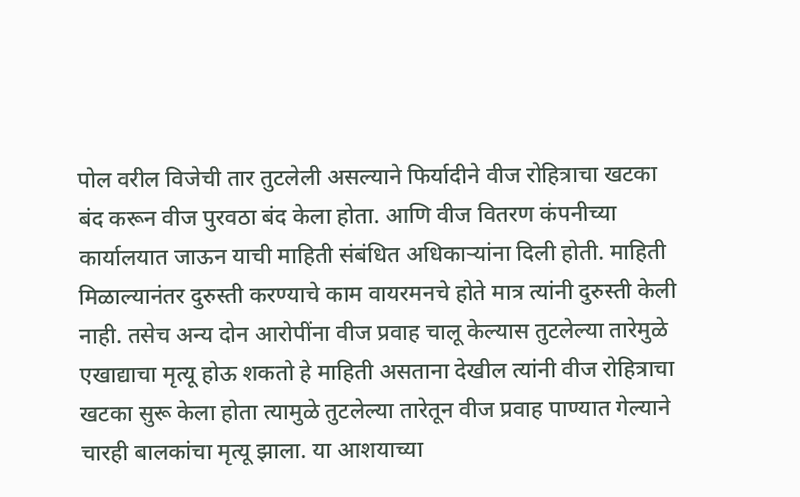पोल वरील विजेची तार तुटलेली असल्याने फिर्यादीने वीज रोहित्राचा खटका बंद करून वीज पुरवठा बंद केला होता. आणि वीज वितरण कंपनीच्या कार्यालयात जाऊन याची माहिती संबंधित अधिकाऱ्यांना दिली होती. माहिती मिळाल्यानंतर दुरुस्ती करण्याचे काम वायरमनचे होते मात्र त्यांनी दुरुस्ती केली नाही. तसेच अन्य दोन आरोपींना वीज प्रवाह चालू केल्यास तुटलेल्या तारेमुळे एखाद्याचा मृत्यू होऊ शकतो हे माहिती असताना देखील त्यांनी वीज रोहित्राचा खटका सुरू केला होता त्यामुळे तुटलेल्या तारेतून वीज प्रवाह पाण्यात गेल्याने चारही बालकांचा मृत्यू झाला. या आशयाच्या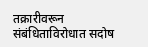तक्रारीवरून संबंधिताविरोधात सदोष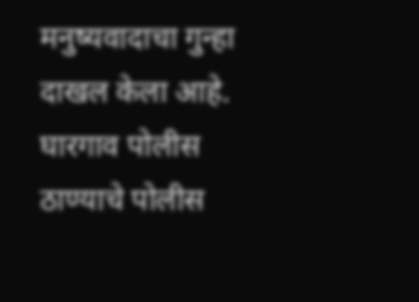मनुष्यवादाचा गुन्हा दाखल केला आहे. घारगाव पोलीस ठाण्याचे पोलीस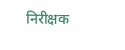निरीक्षक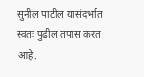सुनील पाटील यासंदर्भात स्वतः पुढील तपास करत आहे.